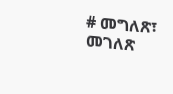# መግለጽ፣ መገለጽ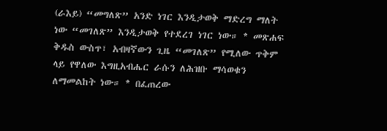(ራእይ) “መግለጽ” አንድ ነገር እንዲታወቅ ማድረግ ማለት ነው “መገለጽ” እንዲታወቅ የተደረገ ነገር ነው። * መጽሐፍ ቅዱስ ውስጥ፣ አብዛኛውን ጊዜ “መገለጽ” የሚለው ጥቅም ላይ የዋለው እግዚአብሔር ራሱን ለሕዝቡ ማሳወቁን ለማመልከት ነው። * በፈጠረው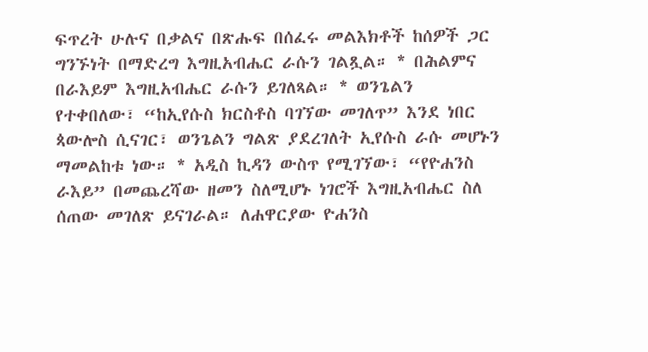ፍጥረት ሁሉና በቃልና በጽሑፍ በሰፈሩ መልእክቶች ከሰዎች ጋር ግንኙነት በማድረግ እግዚአብሔር ራሱን ገልጿል። * በሕልምና በራእይም እግዚአብሔር ራሱን ይገለጻል። * ወንጌልን የተቀበለው፣ “ከኢየሱስ ክርስቶስ ባገኘው መገለጥ” እንደ ነበር ጳውሎስ ሲናገር፣ ወንጌልን ግልጽ ያደረገለት ኢየሱስ ራሱ መሆኑን ማመልከቱ ነው። * አዲስ ኪዳን ውስጥ የሚገኘው፣ “የዮሐንስ ራእይ” በመጨረሻው ዘመን ስለሚሆኑ ነገሮች እግዚአብሔር ስለ ሰጠው መገለጽ ይናገራል። ለሐዋርያው ዮሐንስ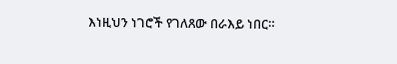እነዚህን ነገሮች የገለጸው በራእይ ነበር።